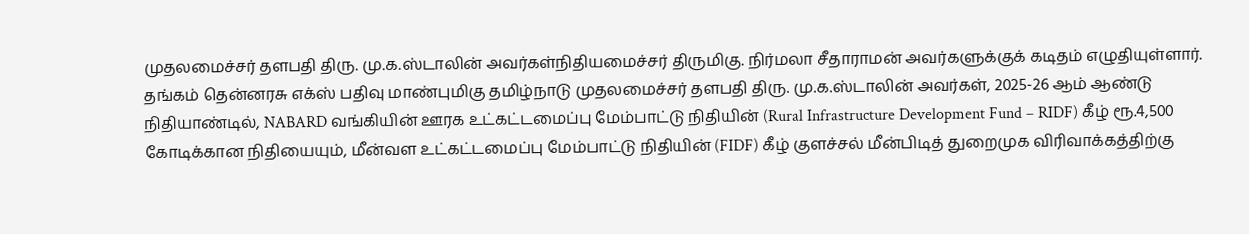முதலமைச்சர் தளபதி திரு. மு.க.ஸ்டாலின் அவர்கள்நிதியமைச்சர் திருமிகு. நிர்மலா சீதாராமன் அவர்களுக்குக் கடிதம் எழுதியுள்ளார்.
தங்கம் தென்னரசு எக்ஸ் பதிவு மாண்புமிகு தமிழ்நாடு முதலமைச்சர் தளபதி திரு. மு.க.ஸ்டாலின் அவர்கள், 2025-26 ஆம் ஆண்டு நிதியாண்டில், NABARD வங்கியின் ஊரக உட்கட்டமைப்பு மேம்பாட்டு நிதியின் (Rural Infrastructure Development Fund – RIDF) கீழ் ரூ.4,500 கோடிக்கான நிதியையும், மீன்வள உட்கட்டமைப்பு மேம்பாட்டு நிதியின் (FIDF) கீழ் குளச்சல் மீன்பிடித் துறைமுக விரிவாக்கத்திற்கு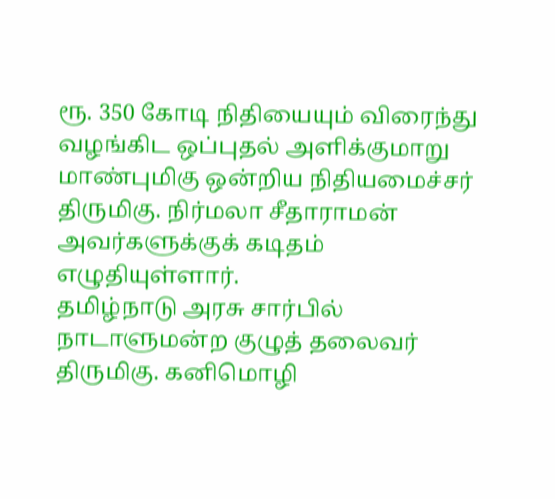ரூ. 350 கோடி நிதியையும் விரைந்து வழங்கிட ஒப்புதல் அளிக்குமாறு மாண்புமிகு ஒன்றிய நிதியமைச்சர் திருமிகு. நிர்மலா சீதாராமன் அவர்களுக்குக் கடிதம் எழுதியுள்ளார்.
தமிழ்நாடு அரசு சார்பில் நாடாளுமன்ற குழுத் தலைவர் திருமிகு. கனிமொழி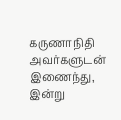கருணாநிதி அவர்களுடன் இணைந்து, இன்று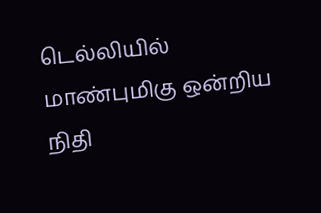டெல்லியில் மாண்புமிகு ஒன்றிய நிதி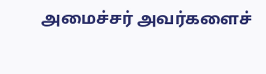அமைச்சர் அவர்களைச்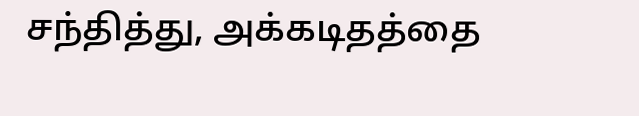சந்தித்து, அக்கடிதத்தை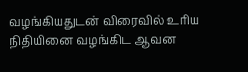வழங்கியதுடன் விரைவில் உரிய நிதியினை வழங்கிட ஆவன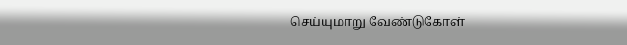செய்யுமாறு வேண்டுகோள்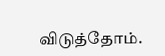விடுத்தோம்.